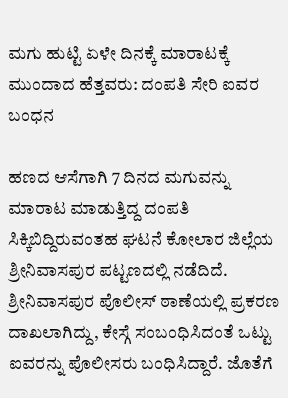ಮಗು ಹುಟ್ಟಿ ಏಳೇ ದಿನಕ್ಕೆ ಮಾರಾಟಕ್ಕೆ ಮುಂದಾದ ಹೆತ್ತವರು: ದಂಪತಿ ಸೇರಿ ಐವರ ಬಂಧನ

ಹಣದ ಆಸೆಗಾಗಿ 7 ದಿನದ ಮಗುವನ್ನು ಮಾರಾಟ ಮಾಡುತ್ತಿದ್ದ ದಂಪತಿ ಸಿಕ್ಕಿಬಿದ್ದಿರುವಂತಹ ಘಟನೆ ಕೋಲಾರ ಜಿಲ್ಲೆಯ ಶ್ರೀನಿವಾಸಪುರ ಪಟ್ಟಣದಲ್ಲಿ ನಡೆದಿದೆ. ಶ್ರೀನಿವಾಸಪುರ ಪೊಲೀಸ್ ಠಾಣೆಯಲ್ಲಿ ಪ್ರಕರಣ ದಾಖಲಾಗಿದ್ದು, ಕೇಸ್ಗೆ ಸಂಬಂಧಿಸಿದಂತೆ ಒಟ್ಟು ಐವರನ್ನು ಪೊಲೀಸರು ಬಂಧಿಸಿದ್ದಾರೆ. ಜೊತೆಗೆ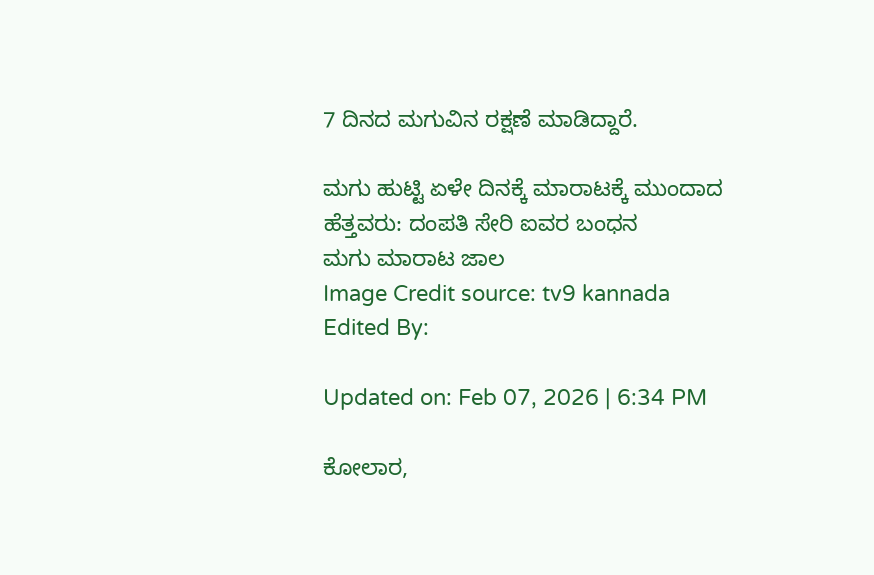7 ದಿನದ ಮಗುವಿನ ರಕ್ಷಣೆ ಮಾಡಿದ್ದಾರೆ.

ಮಗು ಹುಟ್ಟಿ ಏಳೇ ದಿನಕ್ಕೆ ಮಾರಾಟಕ್ಕೆ ಮುಂದಾದ ಹೆತ್ತವರು: ದಂಪತಿ ಸೇರಿ ಐವರ ಬಂಧನ
ಮಗು ಮಾರಾಟ ಜಾಲ
Image Credit source: tv9 kannada
Edited By:

Updated on: Feb 07, 2026 | 6:34 PM

ಕೋಲಾರ,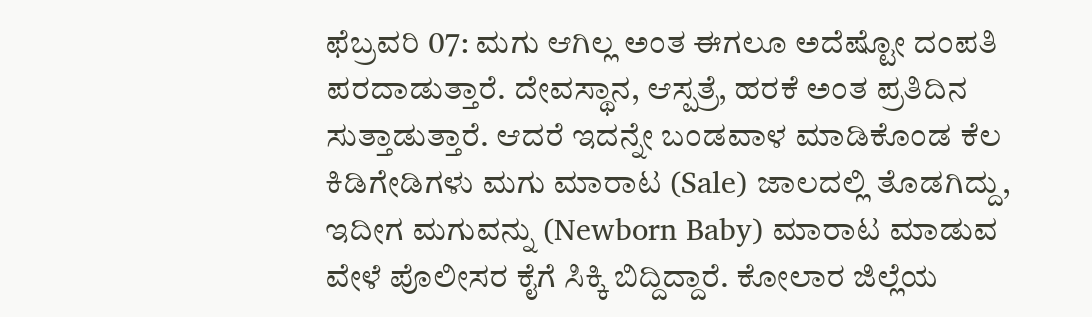ಫೆಬ್ರವರಿ 07: ಮಗು ಆಗಿಲ್ಲ ಅಂತ ಈಗಲೂ ಅದೆಷ್ಟೋ ದಂಪತಿ ಪರದಾಡುತ್ತಾರೆ. ದೇವಸ್ಥಾನ, ಆಸ್ಪತ್ರೆ, ಹರಕೆ ಅಂತ ಪ್ರತಿದಿನ ಸುತ್ತಾಡುತ್ತಾರೆ. ಆದರೆ ಇದನ್ನೇ ಬಂಡವಾಳ ಮಾಡಿಕೊಂಡ ಕೆಲ ಕಿಡಿಗೇಡಿಗಳು ಮಗು ಮಾರಾಟ (Sale) ಜಾಲದಲ್ಲಿ ತೊಡಗಿದ್ದು, ಇದೀಗ ಮಗುವನ್ನು (Newborn Baby) ಮಾರಾಟ ಮಾಡುವ ವೇಳೆ ಪೊಲೀಸರ ಕೈಗೆ ಸಿಕ್ಕಿ ಬಿದ್ದಿದ್ದಾರೆ. ಕೋಲಾರ ಜಿಲ್ಲೆಯ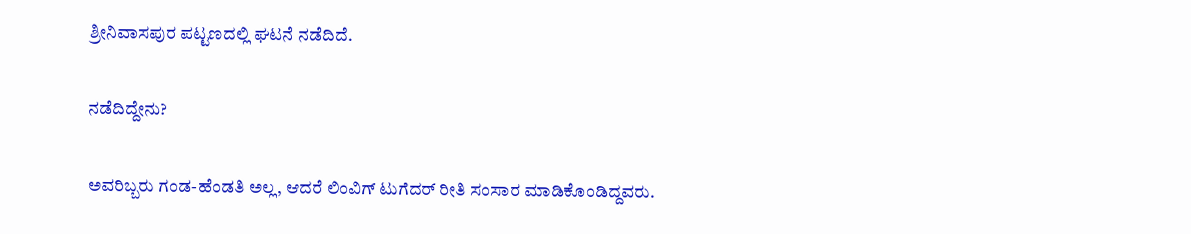ಶ್ರೀನಿವಾಸಪುರ ಪಟ್ಟಣದಲ್ಲಿ ಘಟನೆ ನಡೆದಿದೆ.

ನಡೆದಿದ್ದೇನು?

ಅವರಿಬ್ಬರು ಗಂಡ-ಹೆಂಡತಿ ಅಲ್ಲ, ಆದರೆ ಲಿಂವಿಗ್ ಟುಗೆದರ್ ರೀತಿ ಸಂಸಾರ ಮಾಡಿಕೊಂಡಿದ್ದವರು.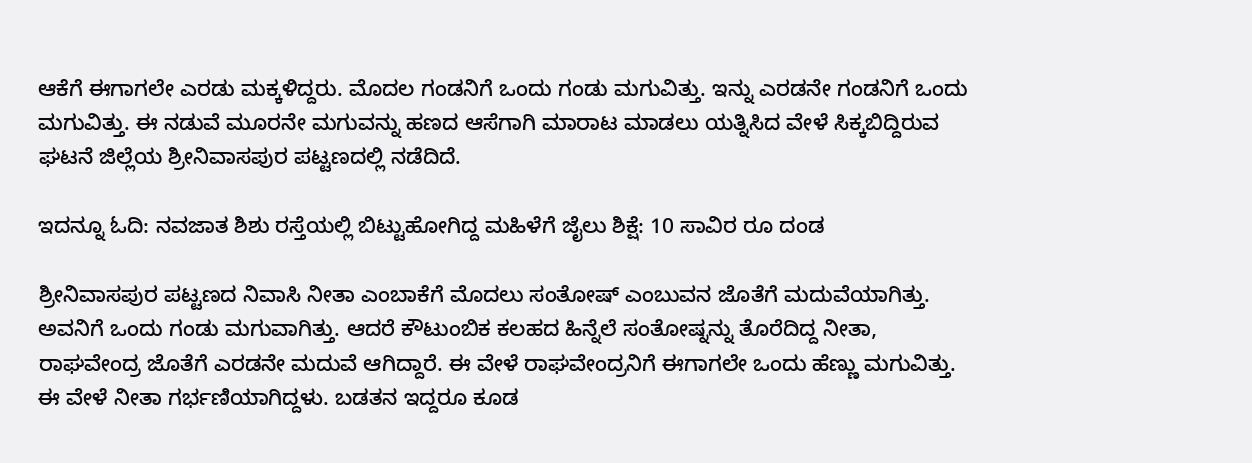ಆಕೆಗೆ ಈಗಾಗಲೇ ಎರಡು ಮಕ್ಕಳಿದ್ದರು. ಮೊದಲ ಗಂಡನಿಗೆ ಒಂದು ಗಂಡು ಮಗುವಿತ್ತು. ಇನ್ನು ಎರಡನೇ ಗಂಡನಿಗೆ ಒಂದು ಮಗುವಿತ್ತು. ಈ ನಡುವೆ ಮೂರನೇ ಮಗುವನ್ನು ಹಣದ ಆಸೆಗಾಗಿ ಮಾರಾಟ ಮಾಡಲು ಯತ್ನಿಸಿದ ವೇಳೆ ಸಿಕ್ಕಬಿದ್ದಿರುವ ಘಟನೆ ಜಿಲ್ಲೆಯ ಶ್ರೀನಿವಾಸಪುರ ಪಟ್ಟಣದಲ್ಲಿ ನಡೆದಿದೆ.

ಇದನ್ನೂ ಓದಿ: ನವಜಾತ ಶಿಶು ರಸ್ತೆಯಲ್ಲಿ ಬಿಟ್ಟುಹೋಗಿದ್ದ ಮಹಿಳೆಗೆ ಜೈಲು ಶಿಕ್ಷೆ: 10 ಸಾವಿರ ರೂ ದಂಡ

ಶ್ರೀನಿವಾಸಪುರ ಪಟ್ಟಣದ ನಿವಾಸಿ ನೀತಾ ಎಂಬಾಕೆಗೆ ಮೊದಲು ಸಂತೋಷ್ ಎಂಬುವನ ಜೊತೆಗೆ ಮದುವೆಯಾಗಿತ್ತು. ಅವನಿಗೆ ಒಂದು ಗಂಡು ಮಗುವಾಗಿತ್ತು. ಆದರೆ ಕೌಟುಂಬಿಕ ಕಲಹದ ಹಿನ್ನೆಲೆ ಸಂತೋಷ್ನನ್ನು ತೊರೆದಿದ್ದ ನೀತಾ, ರಾಘವೇಂದ್ರ ಜೊತೆಗೆ ಎರಡನೇ ಮದುವೆ ಆಗಿದ್ದಾರೆ. ಈ ವೇಳೆ ರಾಘವೇಂದ್ರನಿಗೆ ಈಗಾಗಲೇ ಒಂದು ಹೆಣ್ಣು ಮಗುವಿತ್ತು. ಈ ವೇಳೆ ನೀತಾ ಗರ್ಭಣಿಯಾಗಿದ್ದಳು. ಬಡತನ ಇದ್ದರೂ ಕೂಡ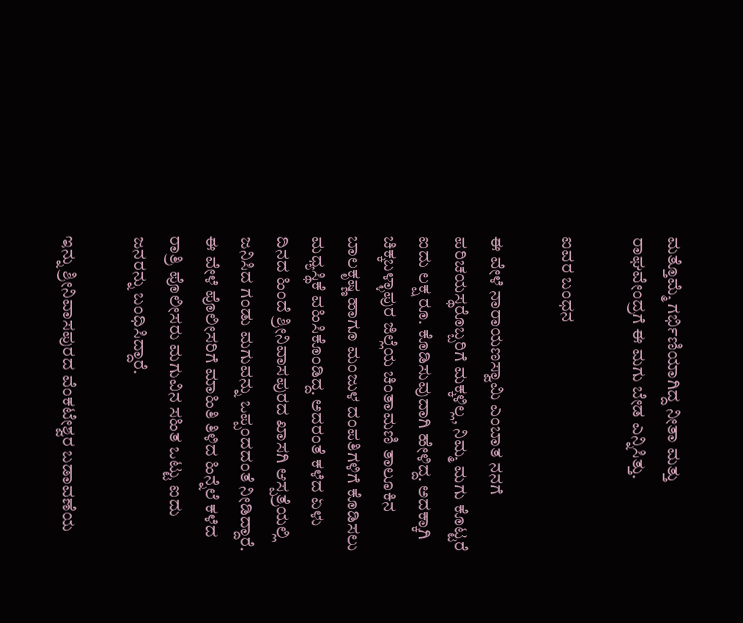ಮತ್ತೊಮ್ಮೆ ಗರ್ಭಿಣಿಯಾಗಿದ್ದ ನೀತಾ ಮತ್ತು ರಾಘವೇಂದ್ರಗೆ ಈ ಮಗು ಬೇಡ ಎನ್ನಿಸಿತ್ತು.

ಐವರ ಬಂಧನ

ಈ ವೇಳೆ ನಾರಾಯಣಸ್ವಾಮಿ ಎಂಬಾತ ನನಗೆ ಪರಿಚಯಸ್ಥರೊಬ್ಬರಿಗೆ ಮಕ್ಕಳಿಲ್ಲ, ನಿಮ್ಮ ಮಗು ಕೊಟ್ಟರೆ ಐದು ಲಕ್ಷ ರೂ. ಕೊಡಿಸುವುದಾಗಿ ಹೇಳಿದ್ದ. ಅದಕ್ಕಾಗಿ ಚಿಕ್ಕಬಳ್ಳಾಪುರ ಜಿಲ್ಲೆಯ ಚಿಂತಾಮಣಿ ತಾಲೂಕಿನ ಬಾಲಕೃಷ್ಣ ಹಾಗೂ ಮಂಜುಳ ದಂಪತಿಗಳಿಗೆ ಕೊಡಿಸಲು ಮಧ್ಯಸ್ಥಿಕೆ ವಹಿಸಿಕೊಂಡಿದ್ದ. ಅದರಂತೆ ಕಳೆದ ಏಳು ದಿನದ ಹಿಂದೆ ಶ್ರೀನಿವಾಸಪುರದ ಖಾಸಗಿ ಆಸ್ಪತ್ರೆಯಲ್ಲಿ ಜನಿಸಿದ ಗಂಡು ಮಗುವನ್ನು ಒಪ್ಪಂದದಂತೆ ನೀಡಿದ್ದಾರೆ. ಈ ವೇಳೆ ಪೊಲೀಸರಿಗೆ ಮಾಹಿತಿ ತಿಳಿದ ಹಿನ್ನೆಲೆ ಕಳೆದ ರಾತ್ರಿ ಪೊಲೀಸರು ಮಗುವಿನ ಸಹಿತ ಒಟ್ಟು ಐದು ಜನರನ್ನು ಬಂಧಿಸಿದ್ದಾರೆ.

ಇನ್ನು ಶ್ರೀನಿವಾಸಪುರದ ವೆಂಕಟೇಶ್ವರ ಬಡಾವಣೆಯ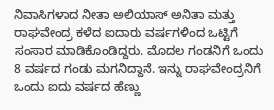ನಿವಾಸಿಗಳಾದ ನೀತಾ ಅಲಿಯಾಸ್ ಅನಿತಾ ಮತ್ತು ರಾಘವೇಂದ್ರ ಕಳೆದ ಐದಾರು ವರ್ಷಗಳಿಂದ ಒಟ್ಟಿಗೆ ಸಂಸಾರ ಮಾಡಿಕೊಂಡಿದ್ದರು. ಮೊದಲ ಗಂಡನಿಗೆ ಒಂದು 8 ವರ್ಷದ ಗಂಡು ಮಗನಿದ್ದಾನೆ. ಇನ್ನು ರಾಘವೇಂದ್ರನಿಗೆ ಒಂದು ಐದು ವರ್ಷದ ಹೆಣ್ಣು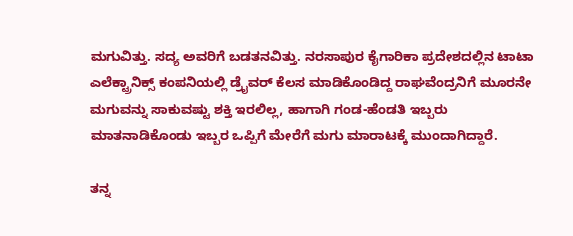ಮಗುವಿತ್ತು. ಸದ್ಯ ಅವರಿಗೆ ಬಡತನವಿತ್ತು. ನರಸಾಪುರ ಕೈಗಾರಿಕಾ ಪ್ರದೇಶದಲ್ಲಿನ ಟಾಟಾ ಎಲೆಕ್ಟ್ರಾನಿಕ್ಸ್ ಕಂಪನಿಯಲ್ಲಿ ಡ್ರೈವರ್ ಕೆಲಸ ಮಾಡಿಕೊಂಡಿದ್ದ ರಾಘವೆಂದ್ರನಿಗೆ ಮೂರನೇ ಮಗುವನ್ನು ಸಾಕುವಷ್ಟು ಶಕ್ತಿ ಇರಲಿಲ್ಲ, ಹಾಗಾಗಿ ಗಂಡ-ಹೆಂಡತಿ ಇಬ್ಬರು ಮಾತನಾಡಿಕೊಂಡು ಇಬ್ಬರ ಒಪ್ಪಿಗೆ ಮೇರೆಗೆ ಮಗು ಮಾರಾಟಕ್ಕೆ ಮುಂದಾಗಿದ್ದಾರೆ.

ತನ್ನ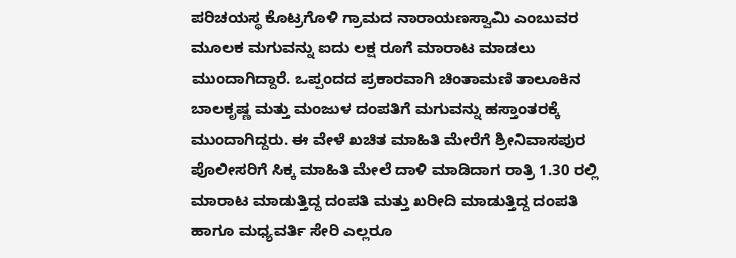ಪರಿಚಯಸ್ಥ ಕೊಟ್ರಗೊಳಿ ಗ್ರಾಮದ ನಾರಾಯಣಸ್ವಾಮಿ ಎಂಬುವರ ಮೂಲಕ ಮಗುವನ್ನು ಐದು ಲಕ್ಷ ರೂಗೆ ಮಾರಾಟ ಮಾಡಲು ಮುಂದಾಗಿದ್ದಾರೆ. ಒಪ್ಪಂದದ ಪ್ರಕಾರವಾಗಿ ಚಿಂತಾಮಣಿ ತಾಲೂಕಿನ ಬಾಲಕೃಷ್ಣ ಮತ್ತು ಮಂಜುಳ ದಂಪತಿಗೆ ಮಗುವನ್ನು ಹಸ್ತಾಂತರಕ್ಕೆ ಮುಂದಾಗಿದ್ದರು. ಈ ವೇಳೆ ಖಚಿತ ಮಾಹಿತಿ ಮೇರೆಗೆ ಶ್ರೀನಿವಾಸಪುರ ಪೊಲೀಸರಿಗೆ ಸಿಕ್ಕ ಮಾಹಿತಿ ಮೇಲೆ ದಾಳಿ ಮಾಡಿದಾಗ ರಾತ್ರಿ 1.30 ರಲ್ಲಿ ಮಾರಾಟ ಮಾಡುತ್ತಿದ್ದ ದಂಪತಿ ಮತ್ತು ಖರೀದಿ ಮಾಡುತ್ತಿದ್ದ ದಂಪತಿ ಹಾಗೂ ಮಧ್ಯವರ್ತಿ ಸೇರಿ ಎಲ್ಲರೂ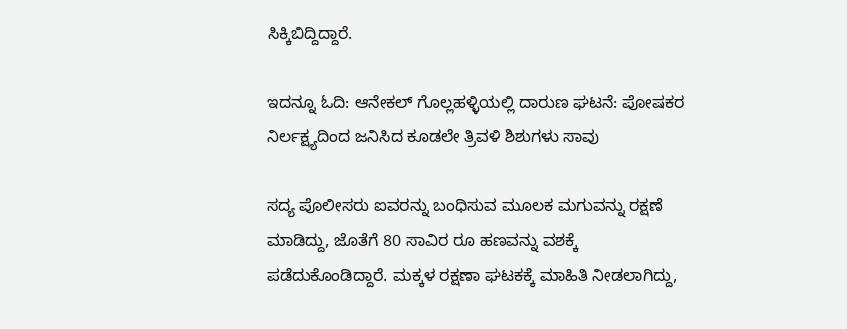ಸಿಕ್ಕಿಬಿದ್ದಿದ್ದಾರೆ.

ಇದನ್ನೂ ಓದಿ: ಆನೇಕಲ್ ಗೊಲ್ಲಹಳ್ಳಿಯಲ್ಲಿ ದಾರುಣ ಘಟನೆ: ಪೋಷಕರ ನಿರ್ಲಕ್ಷ್ಯದಿಂದ ಜನಿಸಿದ ಕೂಡಲೇ ತ್ರಿವಳಿ ಶಿಶುಗಳು ಸಾವು

ಸದ್ಯ ಪೊಲೀಸರು ಐವರನ್ನು ಬಂಧಿಸುವ ಮೂಲಕ ಮಗುವನ್ನು ರಕ್ಷಣೆ ಮಾಡಿದ್ದು, ಜೊತೆಗೆ 80 ಸಾವಿರ ರೂ ಹಣವನ್ನು ವಶಕ್ಕೆ ಪಡೆದುಕೊಂಡಿದ್ದಾರೆ. ಮಕ್ಕಳ ರಕ್ಷಣಾ ಘಟಕಕ್ಕೆ ಮಾಹಿತಿ ನೀಡಲಾಗಿದ್ದು,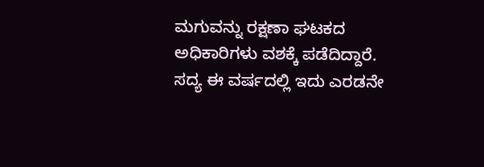ಮಗುವನ್ನು ರಕ್ಷಣಾ ಘಟಕದ ಅಧಿಕಾರಿಗಳು ವಶಕ್ಕೆ ಪಡೆದಿದ್ದಾರೆ. ಸದ್ಯ ಈ ವರ್ಷದಲ್ಲಿ ಇದು ಎರಡನೇ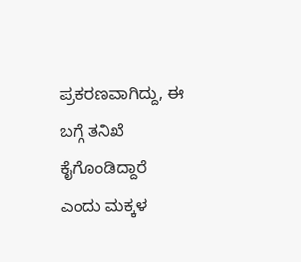ಪ್ರಕರಣವಾಗಿದ್ದು, ಈ ಬಗ್ಗೆ ತನಿಖೆ ಕೈಗೊಂಡಿದ್ದಾರೆ ಎಂದು ಮಕ್ಕಳ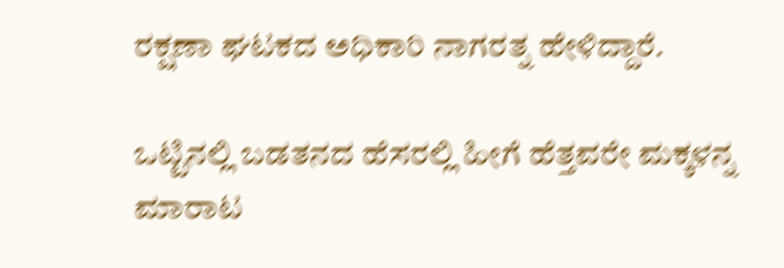ರಕ್ಷಣಾ ಘಟಕದ ಅಧಿಕಾರಿ ನಾಗರತ್ನ ಹೇಳಿದ್ದಾರೆ.

ಒಟ್ಟಿನಲ್ಲಿ ಬಡತನದ ಹೆಸರಲ್ಲಿ ಹೀಗೆ ಹೆತ್ತವರೇ ಮಕ್ಕಳನ್ನ ಮಾರಾಟ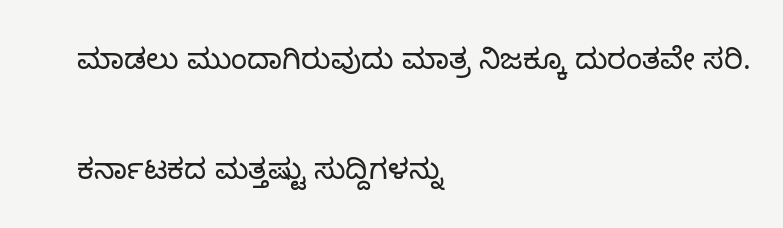ಮಾಡಲು ಮುಂದಾಗಿರುವುದು ಮಾತ್ರ ನಿಜಕ್ಕೂ ದುರಂತವೇ ಸರಿ.

ಕರ್ನಾಟಕದ ಮತ್ತಷ್ಟು ಸುದ್ದಿಗಳನ್ನು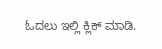ಓದಲು ಇಲ್ಲಿ ಕ್ಲಿಕ್ ಮಾಡಿ.